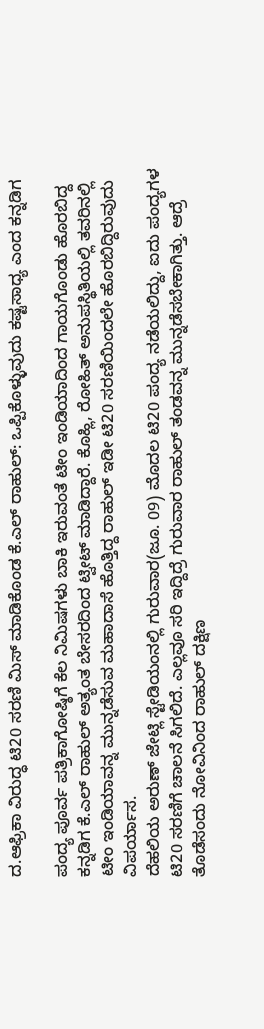ದ.ಆಫ್ರಿಕಾ ವಿರುದ್ಧ ಟಿ20 ಸರಣಿ ಮಿಸ್ ಮಾಡಿಕೊಂಡ ಕೆ.ಎಲ್ ರಾಹುಲ್: ಒಪ್ಪಿಕೊಳ್ಳುವುದು ಕಷ್ಟಸಾಧ್ಯ ಎಂದ ಕನ್ನಡಿಗ

ಪಂದ್ಯ ಪೂರ್ವ ಪತ್ರಿಕಾಗೋಷ್ಠಿಗೆ ಕೆಲ ನಿಮಿಷಗಳು ಬಾಕಿ ಇರುವಂತೆ ಟೀಂ ಇಂಡಿಯಾದಿಂದ ಗಾಯಗೊಂಡು ಹೊರಬಿದ್ದ ಕನ್ನಡಿಗ ಕೆ.ಎಲ್ ರಾಹುಲ್ ಅತ್ಯಂತ ಬೇಸರದಿಂದ ಟ್ವೀಟ್ ಮಾಡಿದ್ದಾರೆ. ಕೊಹ್ಲಿ, ರೋಹಿತ್ ಅನುಪಸ್ಥಿತಿಯಲ್ಲಿ ತವರಿನಲ್ಲಿ ಟೀಂ ಇಂಡಿಯಾವನ್ನ ಮುನ್ನಡೆಸುವ ಮಹಾದಾಸೆ ಹೊತ್ತಿದ್ದ ರಾಹುಲ್ ಇಡೀ ಟಿ20 ಸರಣಿಯಿಂದಲೇ ಹೊರಬಿದ್ದಿರುವುದು ವಿಪರ್ಯಾಸ.
ದೆಹಲಿಯ ಅರುಣ್ ಜೇಟ್ಲಿ ಸ್ಟೇಡಿಯಂನಲ್ಲಿ ಗುರುವಾರ(ಜೂ. 09) ಮೊದಲ ಟಿ20 ಪಂದ್ಯ ನಡೆಯಲಿದ್ದು, ಐದು ಪಂದ್ಯಗಳ ಟಿ20 ಸರಣಿಗೆ ಚಾಲನೆ ಸಿಗಲಿದೆ. ಎಲ್ಲವೂ ಸರಿ ಇದ್ದಿದ್ರೆ ಗುರುವಾರ ರಾಹುಲ್ ತಂಡವನ್ನ ಮುನ್ನಡೆಸಬೇಕಾಗಿತ್ತು. ಆದ್ರೆ ತೊಡೆಸಂದು ನೋವಿನಿಂದ ರಾಹುಲ್ ದಕ್ಷಿಣ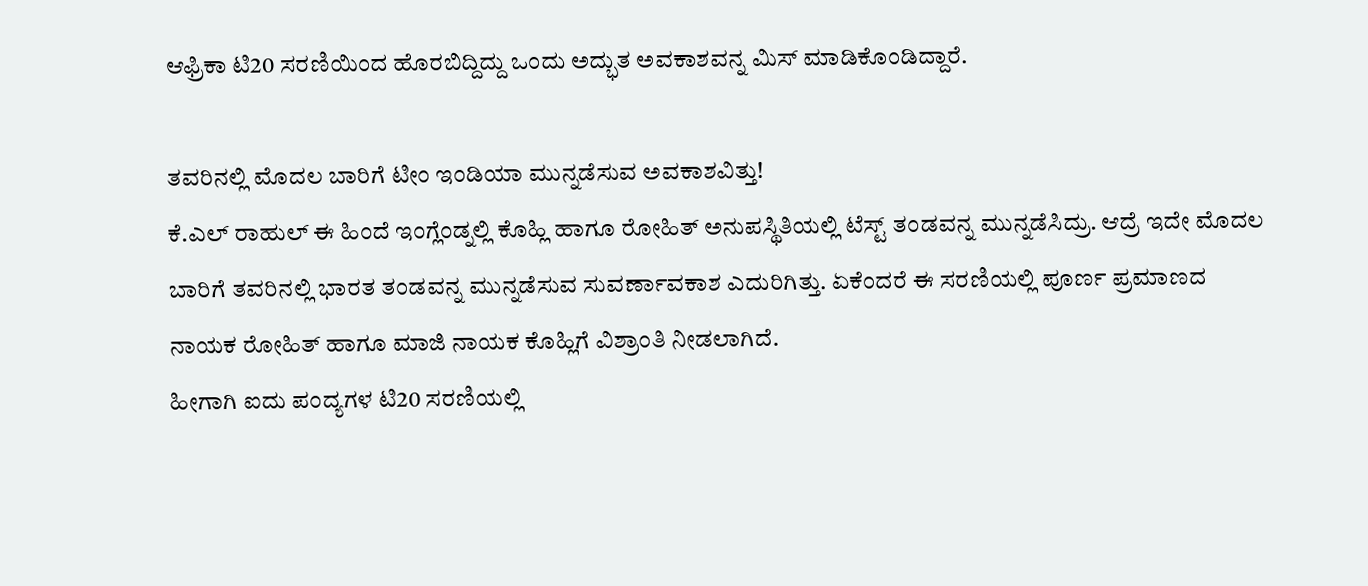ಆಫ್ರಿಕಾ ಟಿ20 ಸರಣಿಯಿಂದ ಹೊರಬಿದ್ದಿದ್ದು ಒಂದು ಅದ್ಭುತ ಅವಕಾಶವನ್ನ ಮಿಸ್ ಮಾಡಿಕೊಂಡಿದ್ದಾರೆ.

ತವರಿನಲ್ಲಿ ಮೊದಲ ಬಾರಿಗೆ ಟೀಂ ಇಂಡಿಯಾ ಮುನ್ನಡೆಸುವ ಅವಕಾಶವಿತ್ತು!
ಕೆ.ಎಲ್ ರಾಹುಲ್ ಈ ಹಿಂದೆ ಇಂಗ್ಲೆಂಡ್ನಲ್ಲಿ ಕೊಹ್ಲಿ ಹಾಗೂ ರೋಹಿತ್ ಅನುಪಸ್ಥಿತಿಯಲ್ಲಿ ಟೆಸ್ಟ್ ತಂಡವನ್ನ ಮುನ್ನಡೆಸಿದ್ರು. ಆದ್ರೆ ಇದೇ ಮೊದಲ ಬಾರಿಗೆ ತವರಿನಲ್ಲಿ ಭಾರತ ತಂಡವನ್ನ ಮುನ್ನಡೆಸುವ ಸುವರ್ಣಾವಕಾಶ ಎದುರಿಗಿತ್ತು. ಏಕೆಂದರೆ ಈ ಸರಣಿಯಲ್ಲಿ ಪೂರ್ಣ ಪ್ರಮಾಣದ ನಾಯಕ ರೋಹಿತ್ ಹಾಗೂ ಮಾಜಿ ನಾಯಕ ಕೊಹ್ಲಿಗೆ ವಿಶ್ರಾಂತಿ ನೀಡಲಾಗಿದೆ.
ಹೀಗಾಗಿ ಐದು ಪಂದ್ಯಗಳ ಟಿ20 ಸರಣಿಯಲ್ಲಿ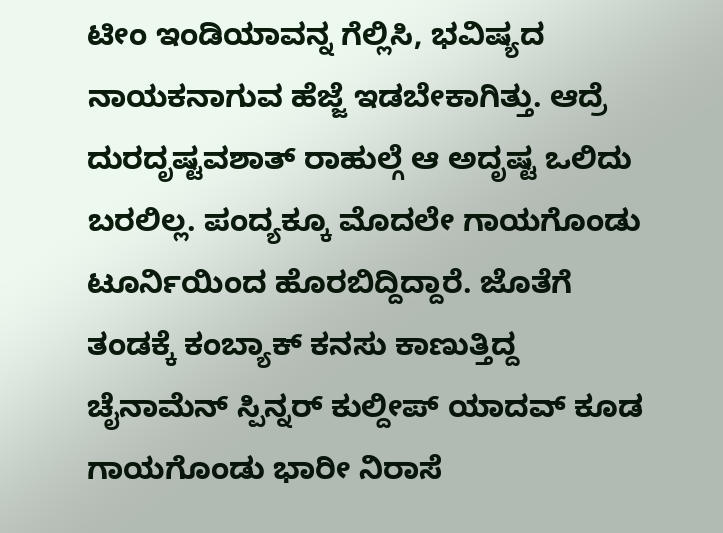ಟೀಂ ಇಂಡಿಯಾವನ್ನ ಗೆಲ್ಲಿಸಿ, ಭವಿಷ್ಯದ ನಾಯಕನಾಗುವ ಹೆಜ್ಜೆ ಇಡಬೇಕಾಗಿತ್ತು. ಆದ್ರೆ ದುರದೃಷ್ಟವಶಾತ್ ರಾಹುಲ್ಗೆ ಆ ಅದೃಷ್ಟ ಒಲಿದು ಬರಲಿಲ್ಲ. ಪಂದ್ಯಕ್ಕೂ ಮೊದಲೇ ಗಾಯಗೊಂಡು ಟೂರ್ನಿಯಿಂದ ಹೊರಬಿದ್ದಿದ್ದಾರೆ. ಜೊತೆಗೆ ತಂಡಕ್ಕೆ ಕಂಬ್ಯಾಕ್ ಕನಸು ಕಾಣುತ್ತಿದ್ದ ಚೈನಾಮೆನ್ ಸ್ಪಿನ್ನರ್ ಕುಲ್ದೀಪ್ ಯಾದವ್ ಕೂಡ ಗಾಯಗೊಂಡು ಭಾರೀ ನಿರಾಸೆ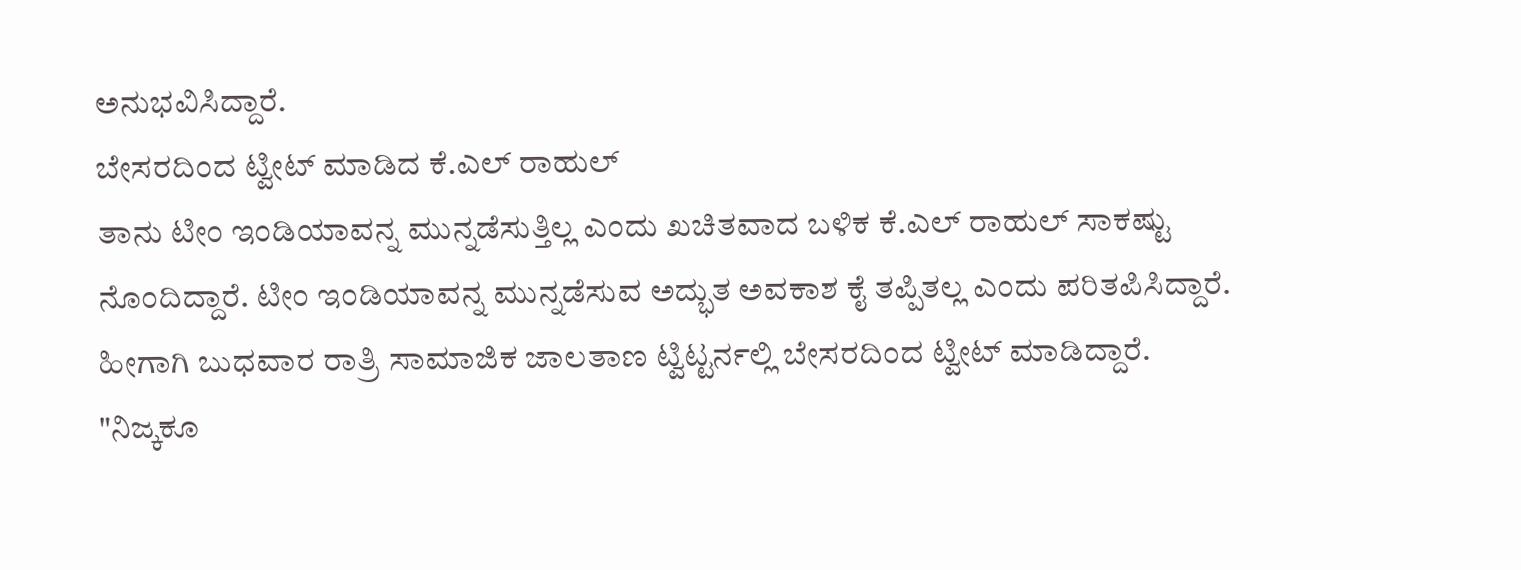ಅನುಭವಿಸಿದ್ದಾರೆ.
ಬೇಸರದಿಂದ ಟ್ವೀಟ್ ಮಾಡಿದ ಕೆ.ಎಲ್ ರಾಹುಲ್
ತಾನು ಟೀಂ ಇಂಡಿಯಾವನ್ನ ಮುನ್ನಡೆಸುತ್ತಿಲ್ಲ ಎಂದು ಖಚಿತವಾದ ಬಳಿಕ ಕೆ.ಎಲ್ ರಾಹುಲ್ ಸಾಕಷ್ಟು ನೊಂದಿದ್ದಾರೆ. ಟೀಂ ಇಂಡಿಯಾವನ್ನ ಮುನ್ನಡೆಸುವ ಅದ್ಭುತ ಅವಕಾಶ ಕೈ ತಪ್ಪಿತಲ್ಲ ಎಂದು ಪರಿತಪಿಸಿದ್ದಾರೆ. ಹೀಗಾಗಿ ಬುಧವಾರ ರಾತ್ರಿ ಸಾಮಾಜಿಕ ಜಾಲತಾಣ ಟ್ವಿಟ್ಟರ್ನಲ್ಲಿ ಬೇಸರದಿಂದ ಟ್ವೀಟ್ ಮಾಡಿದ್ದಾರೆ.
"ನಿಜ್ಕಕೂ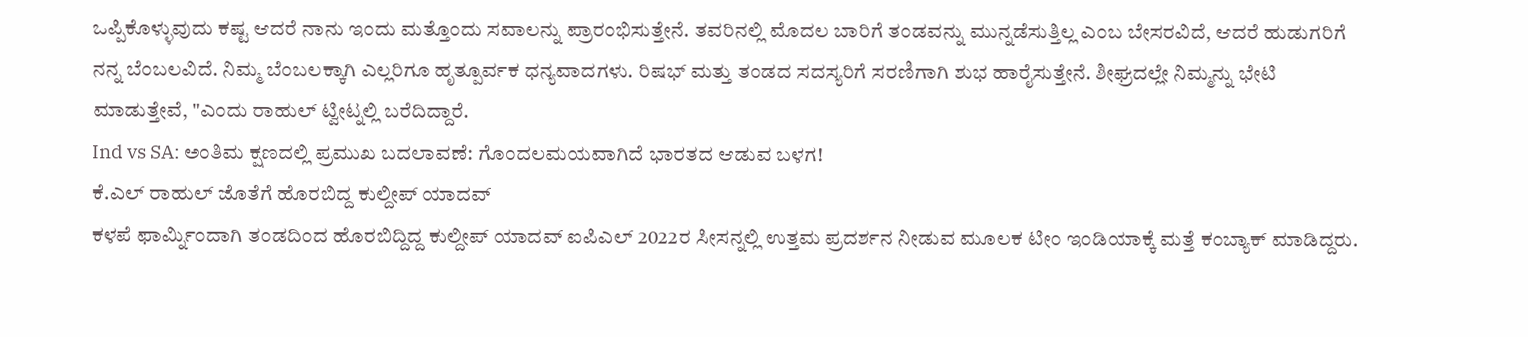ಒಪ್ಪಿಕೊಳ್ಳುವುದು ಕಷ್ಟ ಆದರೆ ನಾನು ಇಂದು ಮತ್ತೊಂದು ಸವಾಲನ್ನು ಪ್ರಾರಂಭಿಸುತ್ತೇನೆ. ತವರಿನಲ್ಲಿ ಮೊದಲ ಬಾರಿಗೆ ತಂಡವನ್ನು ಮುನ್ನಡೆಸುತ್ತಿಲ್ಲ ಎಂಬ ಬೇಸರವಿದೆ, ಆದರೆ ಹುಡುಗರಿಗೆ ನನ್ನ ಬೆಂಬಲವಿದೆ. ನಿಮ್ಮ ಬೆಂಬಲಕ್ಕಾಗಿ ಎಲ್ಲರಿಗೂ ಹೃತ್ಪೂರ್ವಕ ಧನ್ಯವಾದಗಳು. ರಿಷಭ್ ಮತ್ತು ತಂಡದ ಸದಸ್ಯರಿಗೆ ಸರಣಿಗಾಗಿ ಶುಭ ಹಾರೈಸುತ್ತೇನೆ. ಶೀಘ್ರದಲ್ಲೇ ನಿಮ್ಮನ್ನು ಭೇಟಿ ಮಾಡುತ್ತೇವೆ, "ಎಂದು ರಾಹುಲ್ ಟ್ವೀಟ್ನಲ್ಲಿ ಬರೆದಿದ್ದಾರೆ.
Ind vs SA: ಅಂತಿಮ ಕ್ಷಣದಲ್ಲಿ ಪ್ರಮುಖ ಬದಲಾವಣೆ: ಗೊಂದಲಮಯವಾಗಿದೆ ಭಾರತದ ಆಡುವ ಬಳಗ!
ಕೆ.ಎಲ್ ರಾಹುಲ್ ಜೊತೆಗೆ ಹೊರಬಿದ್ದ ಕುಲ್ದೀಪ್ ಯಾದವ್
ಕಳಪೆ ಫಾರ್ಮ್ನಿಂದಾಗಿ ತಂಡದಿಂದ ಹೊರಬಿದ್ದಿದ್ದ ಕುಲ್ದೀಪ್ ಯಾದವ್ ಐಪಿಎಲ್ 2022ರ ಸೀಸನ್ನಲ್ಲಿ ಉತ್ತಮ ಪ್ರದರ್ಶನ ನೀಡುವ ಮೂಲಕ ಟೀಂ ಇಂಡಿಯಾಕ್ಕೆ ಮತ್ತೆ ಕಂಬ್ಯಾಕ್ ಮಾಡಿದ್ದರು.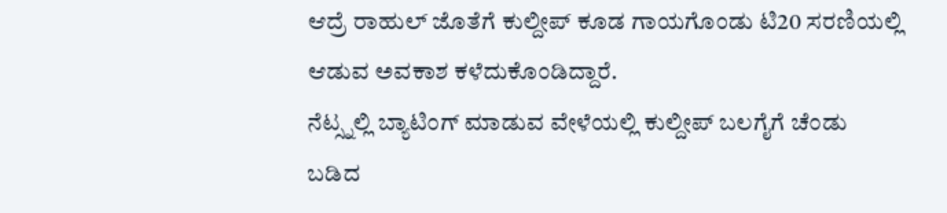ಆದ್ರೆ ರಾಹುಲ್ ಜೊತೆಗೆ ಕುಲ್ದೀಪ್ ಕೂಡ ಗಾಯಗೊಂಡು ಟಿ20 ಸರಣಿಯಲ್ಲಿ ಆಡುವ ಅವಕಾಶ ಕಳೆದುಕೊಂಡಿದ್ದಾರೆ.
ನೆಟ್ಸ್ನಲ್ಲಿ ಬ್ಯಾಟಿಂಗ್ ಮಾಡುವ ವೇಳೆಯಲ್ಲಿ ಕುಲ್ದೀಪ್ ಬಲಗೈಗೆ ಚೆಂಡು ಬಡಿದ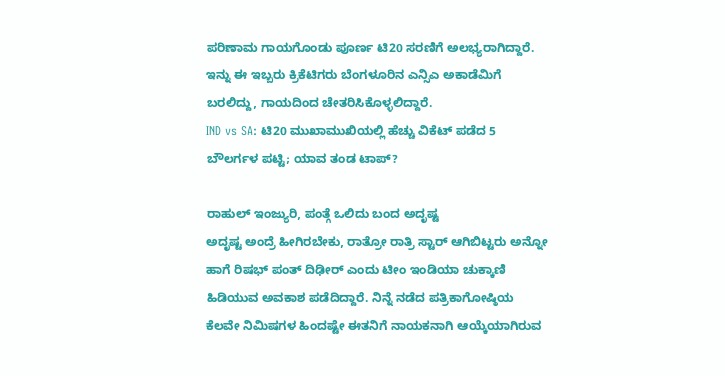ಪರಿಣಾಮ ಗಾಯಗೊಂಡು ಪೂರ್ಣ ಟಿ20 ಸರಣಿಗೆ ಅಲಭ್ಯರಾಗಿದ್ದಾರೆ. ಇನ್ನು ಈ ಇಬ್ಬರು ಕ್ರಿಕೆಟಿಗರು ಬೆಂಗಳೂರಿನ ಎನ್ಸಿಎ ಅಕಾಡೆಮಿಗೆ ಬರಲಿದ್ದು, ಗಾಯದಿಂದ ಚೇತರಿಸಿಕೊಳ್ಳಲಿದ್ದಾರೆ.
IND vs SA: ಟಿ20 ಮುಖಾಮುಖಿಯಲ್ಲಿ ಹೆಚ್ಚು ವಿಕೆಟ್ ಪಡೆದ 5 ಬೌಲರ್ಗಳ ಪಟ್ಟಿ; ಯಾವ ತಂಡ ಟಾಪ್?

ರಾಹುಲ್ ಇಂಜ್ಯುರಿ, ಪಂತ್ಗೆ ಒಲಿದು ಬಂದ ಅದೃಷ್ಟ
ಅದೃಷ್ಟ ಅಂದ್ರೆ ಹೀಗಿರಬೇಕು, ರಾತ್ರೋ ರಾತ್ರಿ ಸ್ಟಾರ್ ಆಗಿಬಿಟ್ಟರು ಅನ್ನೋ ಹಾಗೆ ರಿಷಭ್ ಪಂತ್ ದಿಢೀರ್ ಎಂದು ಟೀಂ ಇಂಡಿಯಾ ಚುಕ್ಕಾಣಿ ಹಿಡಿಯುವ ಅವಕಾಶ ಪಡೆದಿದ್ದಾರೆ. ನಿನ್ನೆ ನಡೆದ ಪತ್ರಿಕಾಗೋಷ್ಠಿಯ ಕೆಲವೇ ನಿಮಿಷಗಳ ಹಿಂದಷ್ಟೇ ಈತನಿಗೆ ನಾಯಕನಾಗಿ ಆಯ್ಕೆಯಾಗಿರುವ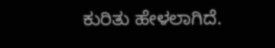ಕುರಿತು ಹೇಳಲಾಗಿದೆ.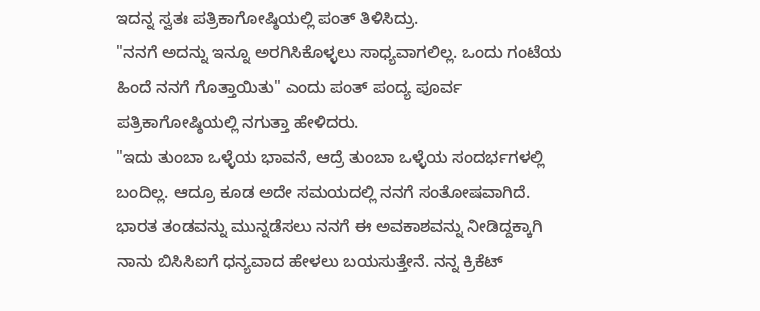ಇದನ್ನ ಸ್ವತಃ ಪತ್ರಿಕಾಗೋಷ್ಠಿಯಲ್ಲಿ ಪಂತ್ ತಿಳಿಸಿದ್ರು.
"ನನಗೆ ಅದನ್ನು ಇನ್ನೂ ಅರಗಿಸಿಕೊಳ್ಳಲು ಸಾಧ್ಯವಾಗಲಿಲ್ಲ. ಒಂದು ಗಂಟೆಯ ಹಿಂದೆ ನನಗೆ ಗೊತ್ತಾಯಿತು" ಎಂದು ಪಂತ್ ಪಂದ್ಯ ಪೂರ್ವ ಪತ್ರಿಕಾಗೋಷ್ಠಿಯಲ್ಲಿ ನಗುತ್ತಾ ಹೇಳಿದರು.
"ಇದು ತುಂಬಾ ಒಳ್ಳೆಯ ಭಾವನೆ, ಆದ್ರೆ ತುಂಬಾ ಒಳ್ಳೆಯ ಸಂದರ್ಭಗಳಲ್ಲಿ ಬಂದಿಲ್ಲ. ಆದ್ರೂ ಕೂಡ ಅದೇ ಸಮಯದಲ್ಲಿ ನನಗೆ ಸಂತೋಷವಾಗಿದೆ. ಭಾರತ ತಂಡವನ್ನು ಮುನ್ನಡೆಸಲು ನನಗೆ ಈ ಅವಕಾಶವನ್ನು ನೀಡಿದ್ದಕ್ಕಾಗಿ ನಾನು ಬಿಸಿಸಿಐಗೆ ಧನ್ಯವಾದ ಹೇಳಲು ಬಯಸುತ್ತೇನೆ. ನನ್ನ ಕ್ರಿಕೆಟ್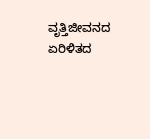ವೃತ್ತಿಜೀವನದ ಏರಿಳಿತದ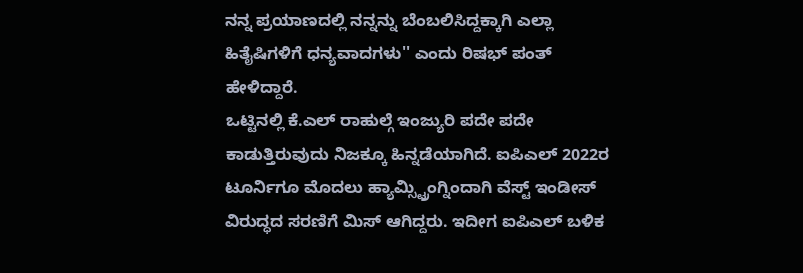ನನ್ನ ಪ್ರಯಾಣದಲ್ಲಿ ನನ್ನನ್ನು ಬೆಂಬಲಿಸಿದ್ದಕ್ಕಾಗಿ ಎಲ್ಲಾ ಹಿತೈಷಿಗಳಿಗೆ ಧನ್ಯವಾದಗಳು'' ಎಂದು ರಿಷಭ್ ಪಂತ್ ಹೇಳಿದ್ದಾರೆ.
ಒಟ್ಟಿನಲ್ಲಿ ಕೆ.ಎಲ್ ರಾಹುಲ್ಗೆ ಇಂಜ್ಯುರಿ ಪದೇ ಪದೇ ಕಾಡುತ್ತಿರುವುದು ನಿಜಕ್ಕೂ ಹಿನ್ನಡೆಯಾಗಿದೆ. ಐಪಿಎಲ್ 2022ರ ಟೂರ್ನಿಗೂ ಮೊದಲು ಹ್ಯಾಮ್ಸ್ಟ್ರಿಂಗ್ನಿಂದಾಗಿ ವೆಸ್ಟ್ ಇಂಡೀಸ್ ವಿರುದ್ಧದ ಸರಣಿಗೆ ಮಿಸ್ ಆಗಿದ್ದರು. ಇದೀಗ ಐಪಿಎಲ್ ಬಳಿಕ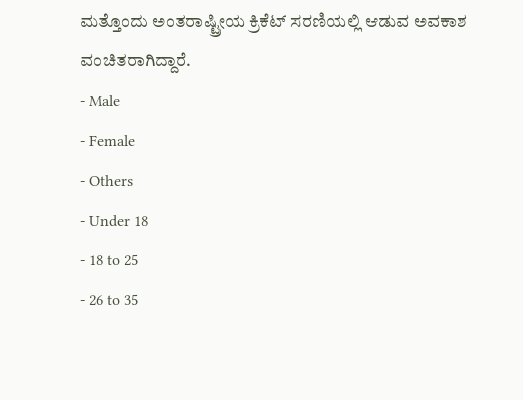ಮತ್ತೊಂದು ಅಂತರಾಷ್ಟ್ರೀಯ ಕ್ರಿಕೆಟ್ ಸರಣಿಯಲ್ಲಿ ಆಡುವ ಅವಕಾಶ ವಂಚಿತರಾಗಿದ್ದಾರೆ.
- Male
- Female
- Others
- Under 18
- 18 to 25
- 26 to 35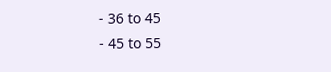- 36 to 45
- 45 to 55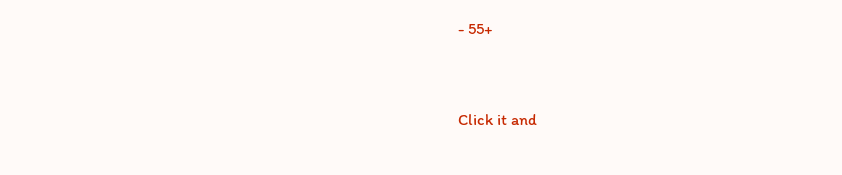- 55+


Click it and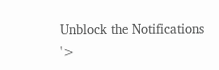Unblock the Notifications
'>